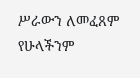ሥራውን ለመፈጸም የሁላችንም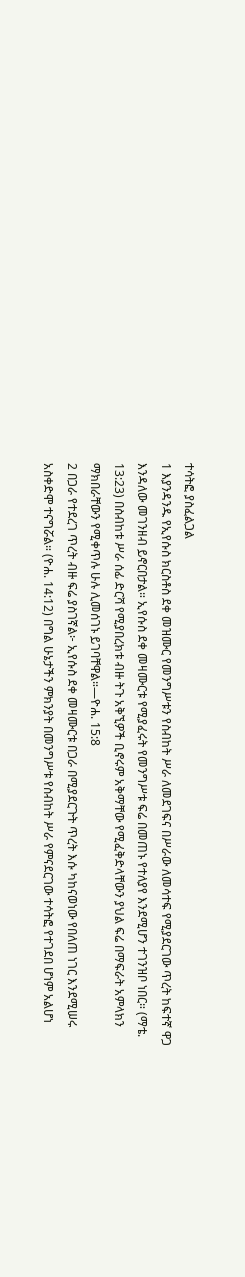ተሳትፎ ያስፈልጋል
1 እያንዳንዱ የኢየሱስ ክርስቶስ ደቀ መዝሙር የመንግሥቱን የስብከት ሥራ ለመደገፍና በሥራው ለመሳተፍ የሚያደርገው ጥረት ከፍተኛ ዋጋ እንዳለው መገንዘብ ይኖርበታል። ኢየሱስ ደቀ መዛሙርቱ የሚያፈሩት የመንግሥቱ ፍሬ በመጠኑ የተለያየ እንደሚሆን ተገንዝቦ ነበር። (ማቴ. 13:23) በስብከቱ ሥራ ሰፊ ድርሻ የሚያበረክቱ ብዙ ትጉ አቅኚዎች ቢኖሩም አቅማቸው የሚፈቅድላቸውን ያህል ፍሬ በማፍራት አምላክን ማክበራቸውን የሚቀጥሉ ሁሉ ሊመሰገኑ ይገባቸዋል።—ዮሐ. 15:8
2 በጋራ የተደረገ ጥረት ብዙ ፍሬ ያስገኛል፦ ኢየሱስ ደቀ መዛሙርቱ በጋራ በሚያደርጉት ጥረት እሱ ካከናወነው የበለጠ ነገር እንደሚሠሩ አስቀድሞ ተናግሯል። (ዮሐ. 14:12) በግል ሁኔታችን ምክንያት በመንግሥቱ የስብከት ሥራ የምናደርገው ተሳትፎ የተገደበ ሆነም አልሆነ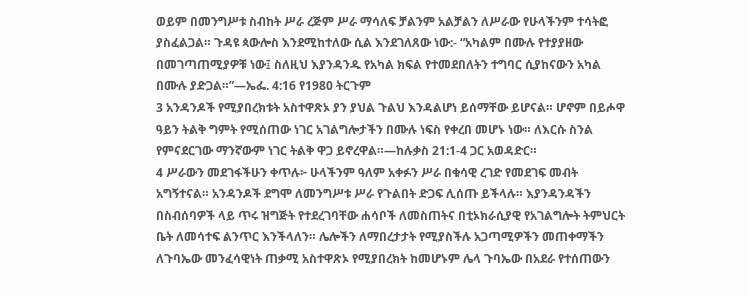ወይም በመንግሥቱ ስብከት ሥራ ረጅም ሥራ ማሳለፍ ቻልንም አልቻልን ለሥራው የሁላችንም ተሳትፎ ያስፈልጋል። ጉዳዩ ጳውሎስ እንደሚከተለው ሲል እንደገለጸው ነው:- “አካልም በሙሉ የተያያዘው በመገጣጠሚያዎቹ ነው፤ ስለዚህ እያንዳንዱ የአካል ክፍል የተመደበለትን ተግባር ሲያከናውን አካል በሙሉ ያድጋል።”—ኤፌ. 4:16 የ1980 ትርጉም
3 አንዳንዶች የሚያበረክቱት አስተዋጽኦ ያን ያህል ጉልህ እንዳልሆነ ይሰማቸው ይሆናል። ሆኖም በይሖዋ ዓይን ትልቅ ግምት የሚሰጠው ነገር አገልግሎታችን በሙሉ ነፍስ የቀረበ መሆኑ ነው። ለእርሱ ስንል የምናደርገው ማንኛውም ነገር ትልቅ ዋጋ ይኖረዋል።—ከሉቃስ 21:1-4 ጋር አወዳድር።
4 ሥራውን መደገፋችሁን ቀጥሉ፦ ሁላችንም ዓለም አቀፉን ሥራ በቁሳዊ ረገድ የመደገፍ መብት አግኝተናል። አንዳንዶች ደግሞ ለመንግሥቱ ሥራ የጉልበት ድጋፍ ሊሰጡ ይችላሉ። እያንዳንዳችን በስብሰባዎች ላይ ጥሩ ዝግጅት የተደረገባቸው ሐሳቦች ለመስጠትና በቲኦክራሲያዊ የአገልግሎት ትምህርት ቤት ለመሳተፍ ልንጥር እንችላለን። ሌሎችን ለማበረታታት የሚያስችሉ አጋጣሚዎችን መጠቀማችን ለጉባኤው መንፈሳዊነት ጠቃሚ አስተዋጽኦ የሚያበረክት ከመሆኑም ሌላ ጉባኤው በአደራ የተሰጠውን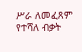ሥራ ለመፈጸም የተሻለ ብቃት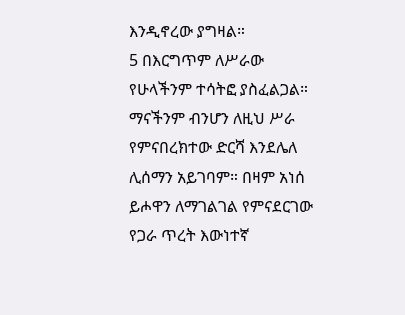እንዲኖረው ያግዛል።
5 በእርግጥም ለሥራው የሁላችንም ተሳትፎ ያስፈልጋል። ማናችንም ብንሆን ለዚህ ሥራ የምናበረክተው ድርሻ እንደሌለ ሊሰማን አይገባም። በዛም አነሰ ይሖዋን ለማገልገል የምናደርገው የጋራ ጥረት እውነተኛ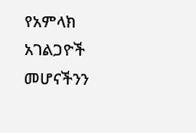የአምላክ አገልጋዮች መሆናችንን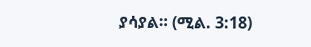ያሳያል። (ሚል. 3:18)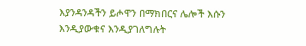እያንዳንዳችን ይሖዋን በማክበርና ሌሎች እሱን እንዲያውቁና እንዲያገለግሉት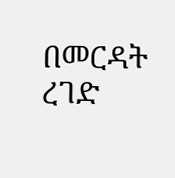በመርዳት ረገድ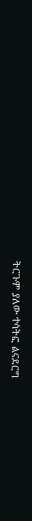ትርጉም ያለው ተሳትፎ ልናደርግ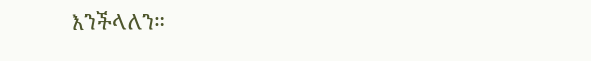እንችላለን።